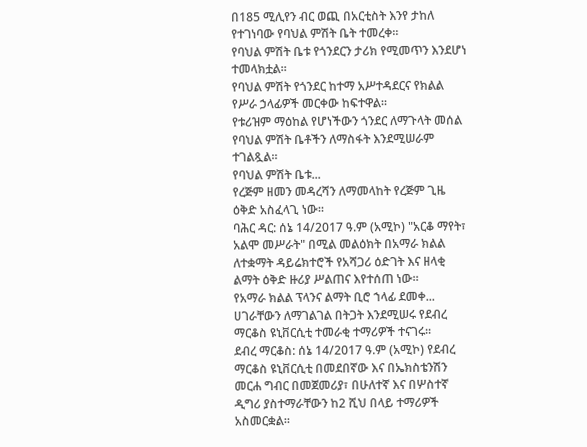በ185 ሚሊየን ብር ወጪ በአርቲስት እንየ ታከለ የተገነባው የባህል ምሽት ቤት ተመረቀ።
የባህል ምሽት ቤቱ የጎንደርን ታሪክ የሚመጥን እንደሆነ ተመላክቷል።
የባህል ምሽት የጎንደር ከተማ አሥተዳደርና የክልል የሥራ ኃላፊዎች መርቀው ከፍተዋል።
የቱሪዝም ማዕከል የሆነችውን ጎንደር ለማጉላት መሰል የባህል ምሽት ቤቶችን ለማስፋት እንደሚሠራም ተገልጿል።
የባህል ምሽት ቤቱ...
የረጅም ዘመን መዳረሻን ለማመላከት የረጅም ጊዜ ዕቅድ አስፈላጊ ነው።
ባሕር ዳር: ሰኔ 14/2017 ዓ.ም (አሚኮ) "አርቆ ማየት፣ አልሞ መሥራት" በሚል መልዕክት በአማራ ክልል ለተቋማት ዳይሬክተሮች የአሻጋሪ ዕድገት እና ዘላቂ ልማት ዕቅድ ዙሪያ ሥልጠና እየተሰጠ ነው።
የአማራ ክልል ፕላንና ልማት ቢሮ ኀላፊ ደመቀ...
ሀገራቸውን ለማገልገል በትጋት እንደሚሠሩ የደብረ ማርቆስ ዩኒቨርሲቲ ተመራቂ ተማሪዎች ተናገሩ።
ደብረ ማርቆስ: ሰኔ 14/2017 ዓ.ም (አሚኮ) የደብረ ማርቆስ ዩኒቨርሲቲ በመደበኛው እና በኤክስቴንሽን መርሐ ግብር በመጀመሪያ፣ በሁለተኛ እና በሦስተኛ ዲግሪ ያስተማራቸውን ከ2 ሺህ በላይ ተማሪዎች አስመርቋል።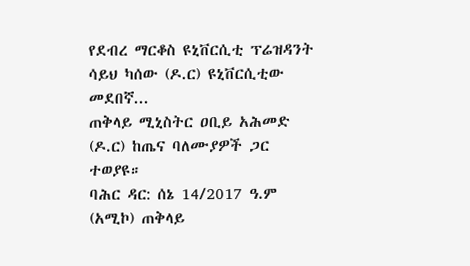የደብረ ማርቆስ ዩኒቨርሲቲ ፕሬዝዳንት ሳይህ ካሰው (ዶ.ር) ዩኒቨርሲቲው መደበኛ...
ጠቅላይ ሚኒስትር ዐቢይ አሕመድ (ዶ.ር) ከጤና ባለሙያዎች ጋር ተወያዩ።
ባሕር ዳር: ሰኔ 14/2017 ዓ.ም (አሚኮ) ጠቅላይ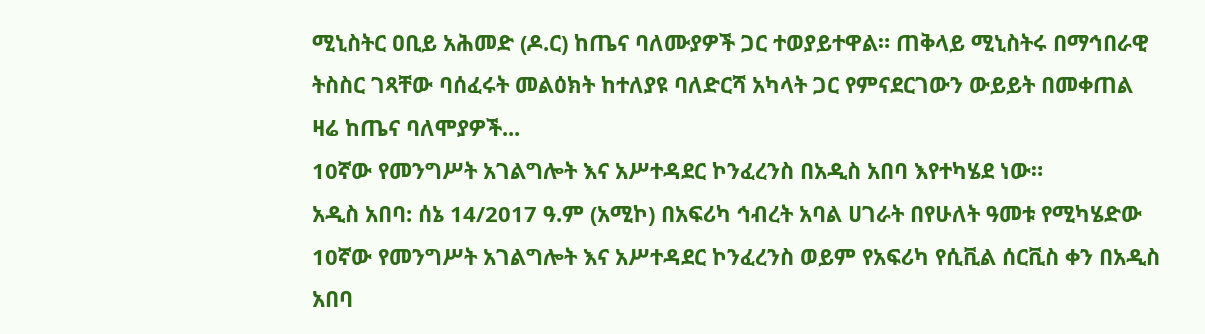ሚኒስትር ዐቢይ አሕመድ (ዶ.ር) ከጤና ባለሙያዎች ጋር ተወያይተዋል። ጠቅላይ ሚኒስትሩ በማኅበራዊ ትስስር ገጻቸው ባሰፈሩት መልዕክት ከተለያዩ ባለድርሻ አካላት ጋር የምናደርገውን ውይይት በመቀጠል ዛሬ ከጤና ባለሞያዎች...
10ኛው የመንግሥት አገልግሎት እና አሥተዳደር ኮንፈረንስ በአዲስ አበባ እየተካሄደ ነው።
አዲስ አበባ: ሰኔ 14/2017 ዓ.ም (አሚኮ) በአፍሪካ ኅብረት አባል ሀገራት በየሁለት ዓመቱ የሚካሄድው 10ኛው የመንግሥት አገልግሎት እና አሥተዳደር ኮንፈረንስ ወይም የአፍሪካ የሲቪል ሰርቪስ ቀን በአዲስ አበባ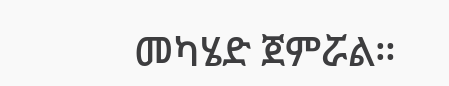መካሄድ ጀምሯል።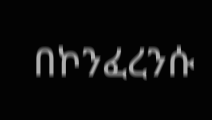በኮንፈረንሱ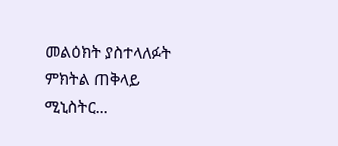መልዕክት ያስተላለፉት ምክትል ጠቅላይ ሚኒስትር...